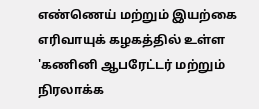எண்ணெய் மற்றும் இயற்கை எரிவாயுக் கழகத்தில் உள்ள 'கணினி ஆபரேட்டர் மற்றும் நிரலாக்க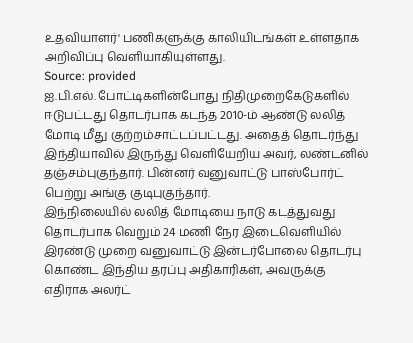உதவியாளர்' பணிகளுக்கு காலியிடங்கள் உள்ளதாக அறிவிப்பு வெளியாகியுள்ளது.
Source: provided
ஐ.பி.எல். போட்டிகளின்போது நிதிமுறைகேடுகளில் ஈடுபட்டது தொடர்பாக கடந்த 2010-ம் ஆண்டு லலித் மோடி மீது குற்றம்சாட்டப்பட்டது. அதைத் தொடர்ந்து இந்தியாவில் இருந்து வெளியேறிய அவர், லண்டனில் தஞ்சம்புகுந்தார். பின்னர் வனுவாட்டு பாஸ்போர்ட் பெற்று அங்கு குடிபுகுந்தார்.
இந்நிலையில் லலித் மோடியை நாடு கடத்துவது தொடர்பாக வெறும் 24 மணி நேர இடைவெளியில் இரண்டு முறை வனுவாட்டு இன்டர்போலை தொடர்பு கொண்ட இந்திய தரப்பு அதிகாரிகள், அவருக்கு எதிராக அலர்ட்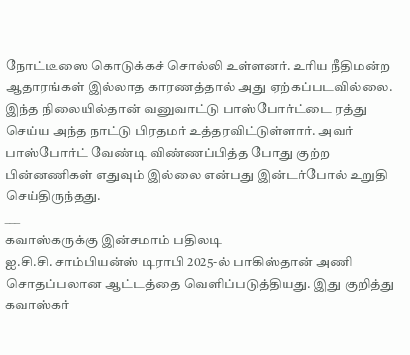நோட்டீஸை கொடுக்கச் சொல்லி உள்ளனர். உரிய நீதிமன்ற ஆதாரங்கள் இல்லாத காரணத்தால் அது ஏற்கப்படவில்லை. இந்த நிலையில்தான் வனுவாட்டு பாஸ்போர்ட்டை ரத்து செய்ய அந்த நாட்டு பிரதமர் உத்தரவிட்டுள்ளார். அவர் பாஸ்போர்ட் வேண்டி விண்ணப்பித்த போது குற்ற பின்னணிகள் எதுவும் இல்லை என்பது இன்டர்போல் உறுதி செய்திருந்தது.
___
கவாஸ்கருக்கு இன்சமாம் பதிலடி
ஐ.சி.சி. சாம்பியன்ஸ் டிராபி 2025-ல் பாகிஸ்தான் அணி சொதப்பலான ஆட்டத்தை வெளிப்படுத்தியது. இது குறித்து கவாஸ்கர்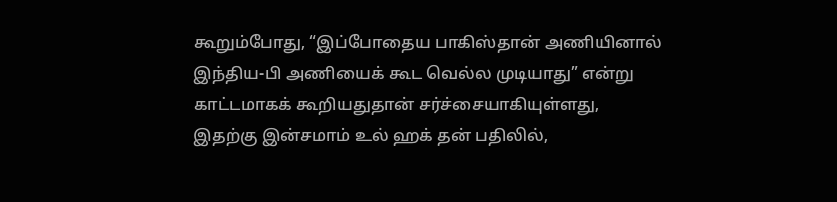கூறும்போது, “இப்போதைய பாகிஸ்தான் அணியினால் இந்திய-பி அணியைக் கூட வெல்ல முடியாது” என்று காட்டமாகக் கூறியதுதான் சர்ச்சையாகியுள்ளது,
இதற்கு இன்சமாம் உல் ஹக் தன் பதிலில்,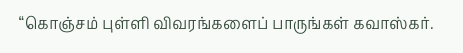“கொஞ்சம் புள்ளி விவரங்களைப் பாருங்கள் கவாஸ்கர்.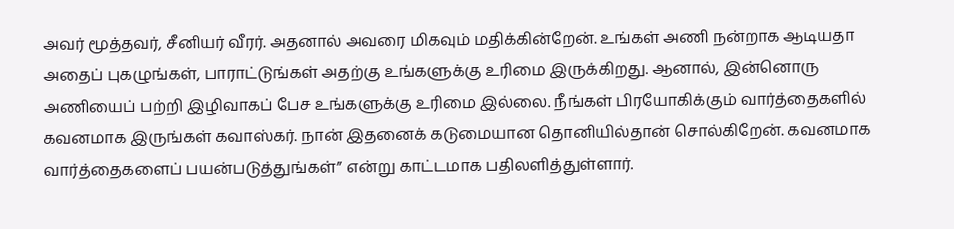அவர் மூத்தவர், சீனியர் வீரர். அதனால் அவரை மிகவும் மதிக்கின்றேன். உங்கள் அணி நன்றாக ஆடியதா அதைப் புகழுங்கள், பாராட்டுங்கள் அதற்கு உங்களுக்கு உரிமை இருக்கிறது. ஆனால், இன்னொரு அணியைப் பற்றி இழிவாகப் பேச உங்களுக்கு உரிமை இல்லை. நீங்கள் பிரயோகிக்கும் வார்த்தைகளில் கவனமாக இருங்கள் கவாஸ்கர். நான் இதனைக் கடுமையான தொனியில்தான் சொல்கிறேன். கவனமாக வார்த்தைகளைப் பயன்படுத்துங்கள்” என்று காட்டமாக பதிலளித்துள்ளார்.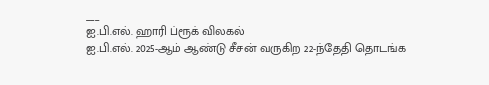___
ஐ.பி.எல். ஹாரி ப்ரூக் விலகல்
ஐ.பி.எல். 2025-ஆம் ஆண்டு சீசன் வருகிற 22-ந்தேதி தொடங்க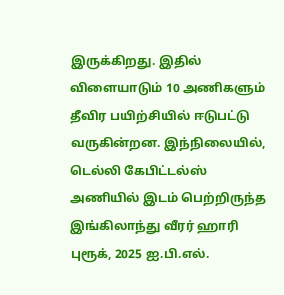இருக்கிறது. இதில் விளையாடும் 10 அணிகளும் தீவிர பயிற்சியில் ஈடுபட்டு வருகின்றன. இந்நிலையில், டெல்லி கேபிட்டல்ஸ் அணியில் இடம் பெற்றிருந்த இங்கிலாந்து வீரர் ஹாரி புரூக், 2025 ஐ.பி.எல்.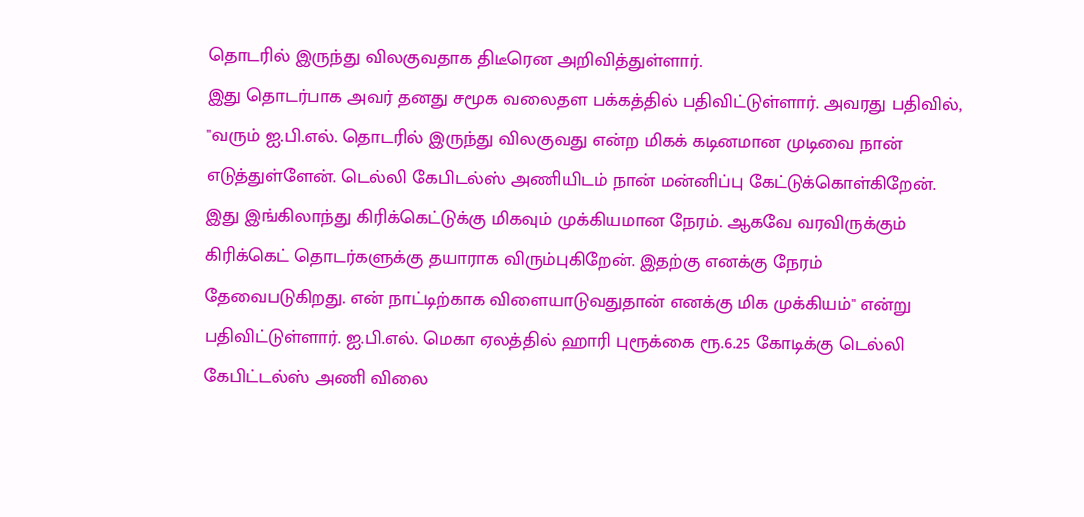தொடரில் இருந்து விலகுவதாக திடீரென அறிவித்துள்ளார்.
இது தொடர்பாக அவர் தனது சமூக வலைதள பக்கத்தில் பதிவிட்டுள்ளார். அவரது பதிவில், "வரும் ஐ.பி.எல். தொடரில் இருந்து விலகுவது என்ற மிகக் கடினமான முடிவை நான் எடுத்துள்ளேன். டெல்லி கேபிடல்ஸ் அணியிடம் நான் மன்னிப்பு கேட்டுக்கொள்கிறேன். இது இங்கிலாந்து கிரிக்கெட்டுக்கு மிகவும் முக்கியமான நேரம். ஆகவே வரவிருக்கும் கிரிக்கெட் தொடர்களுக்கு தயாராக விரும்புகிறேன். இதற்கு எனக்கு நேரம் தேவைபடுகிறது. என் நாட்டிற்காக விளையாடுவதுதான் எனக்கு மிக முக்கியம்" என்று பதிவிட்டுள்ளார். ஐ.பி.எல். மெகா ஏலத்தில் ஹாரி புரூக்கை ரூ.6.25 கோடிக்கு டெல்லி கேபிட்டல்ஸ் அணி விலை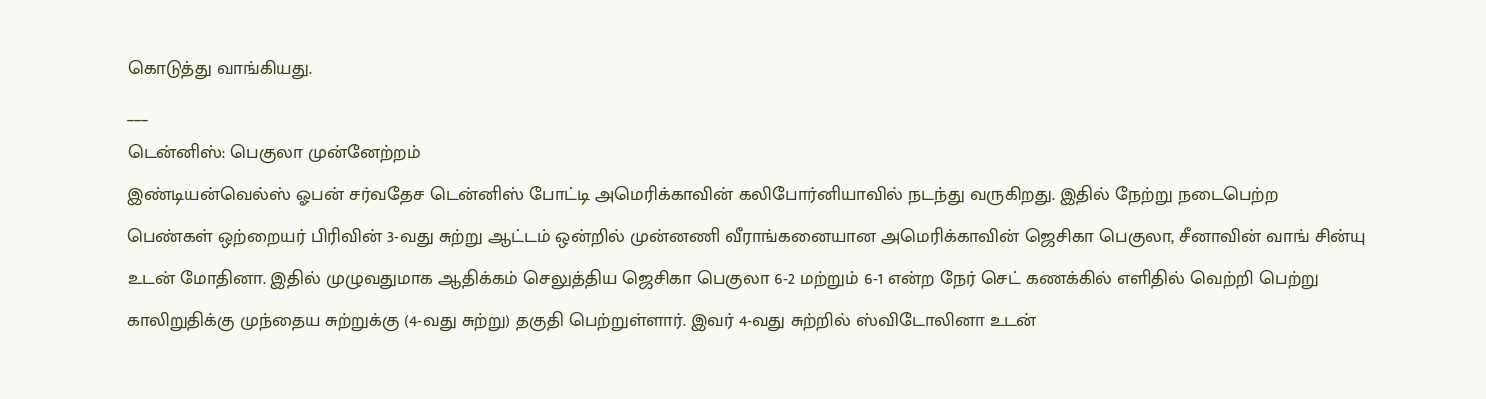கொடுத்து வாங்கியது.
___
டென்னிஸ்: பெகுலா முன்னேற்றம்
இண்டியன்வெல்ஸ் ஓபன் சர்வதேச டென்னிஸ் போட்டி அமெரிக்காவின் கலிபோர்னியாவில் நடந்து வருகிறது. இதில் நேற்று நடைபெற்ற பெண்கள் ஒற்றையர் பிரிவின் 3-வது சுற்று ஆட்டம் ஒன்றில் முன்னணி வீராங்கனையான அமெரிக்காவின் ஜெசிகா பெகுலா, சீனாவின் வாங் சின்யு உடன் மோதினா. இதில் முழுவதுமாக ஆதிக்கம் செலுத்திய ஜெசிகா பெகுலா 6-2 மற்றும் 6-1 என்ற நேர் செட் கணக்கில் எளிதில் வெற்றி பெற்று காலிறுதிக்கு முந்தைய சுற்றுக்கு (4-வது சுற்று) தகுதி பெற்றுள்ளார். இவர் 4-வது சுற்றில் ஸ்விடோலினா உடன்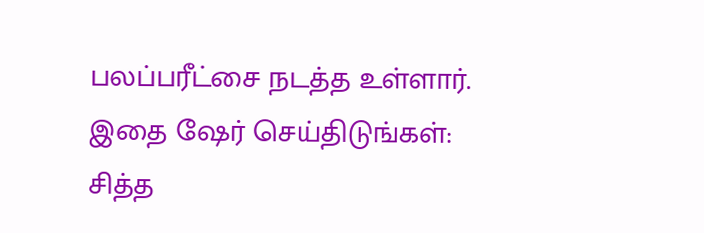பலப்பரீட்சை நடத்த உள்ளார்.
இதை ஷேர் செய்திடுங்கள்:
சித்த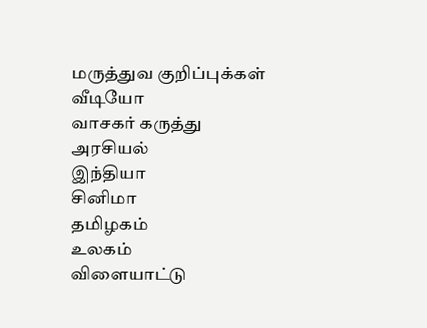மருத்துவ குறிப்புக்கள்
வீடியோ
வாசகர் கருத்து
அரசியல்
இந்தியா
சினிமா
தமிழகம்
உலகம்
விளையாட்டு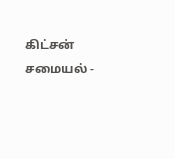கிட்சன் சமையல் -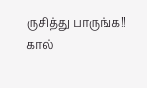ருசித்து பாருங்க!!
கால்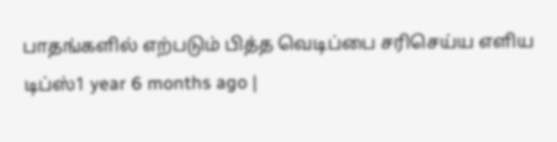பாதங்களில் எற்படும் பித்த வெடிப்பை சரிசெய்ய எளிய டிப்ஸ்1 year 6 months ago |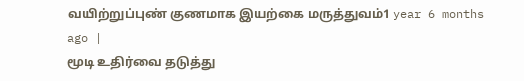வயிற்றுப்புண் குணமாக இயற்கை மருத்துவம்1 year 6 months ago |
மூடி உதிர்வை தடுத்து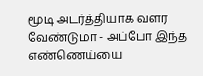மூடி அடர்த்தியாக வளர வேண்டுமா - அப்போ இந்த எண்ணெய்யை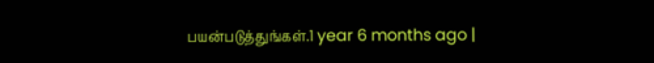பயன்படுத்துங்கள்.1 year 6 months ago |